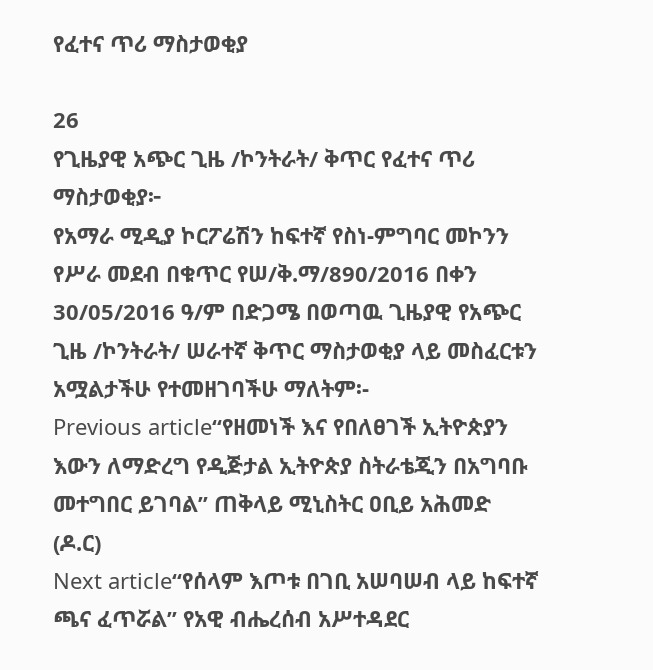የፈተና ጥሪ ማስታወቂያ

26
የጊዜያዊ አጭር ጊዜ /ኮንትራት/ ቅጥር የፈተና ጥሪ ማስታወቂያ፦
የአማራ ሚዲያ ኮርፖሬሽን ከፍተኛ የስነ-ምግባር መኮንን የሥራ መደብ በቁጥር የሠ/ቅ.ማ/890/2016 በቀን 30/05/2016 ዓ/ም በድጋሜ በወጣዉ ጊዜያዊ የአጭር ጊዜ /ኮንትራት/ ሠራተኛ ቅጥር ማስታወቂያ ላይ መስፈርቱን አሟልታችሁ የተመዘገባችሁ ማለትም፡-
Previous article“የዘመነች እና የበለፀገች ኢትዮጵያን እውን ለማድረግ የዲጅታል ኢትዮጵያ ስትራቴጂን በአግባቡ መተግበር ይገባል” ጠቅላይ ሚኒስትር ዐቢይ አሕመድ (ዶ.ር)
Next article“የሰላም እጦቱ በገቢ አሠባሠብ ላይ ከፍተኛ ጫና ፈጥሯል” የአዊ ብሔረሰብ አሥተዳደር